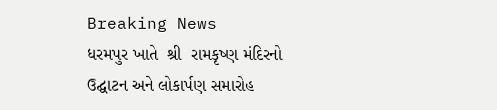Breaking News
ધરમપુર ખાતે  શ્રી  રામકૃષ્ણ મંદિરનો ઉદ્ઘાટન અને લોકાર્પણ સમારોહ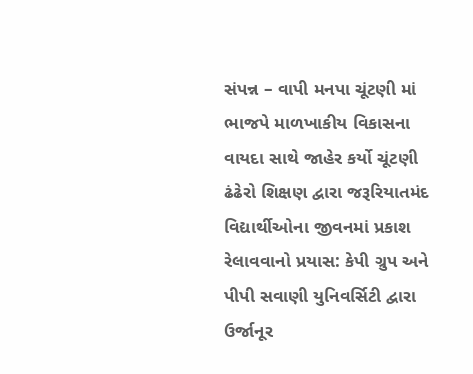સંપન્ન – વાપી મનપા ચૂંટણી માં ભાજપે માળખાકીય વિકાસના વાયદા સાથે જાહેર કર્યો ચૂંટણી ઢંઢેરો શિક્ષણ દ્વારા જરૂરિયાતમંદ વિદ્યાર્થીઓના જીવનમાં પ્રકાશ રેલાવવાનો પ્રયાસ: કેપી ગ્રુપ અને પીપી સવાણી યુનિવર્સિટી દ્વારા ઉર્જાનૂર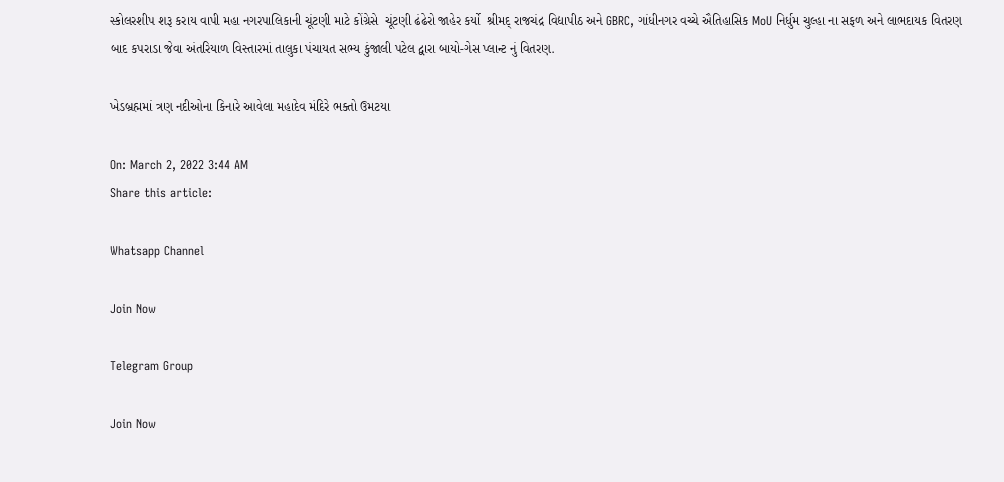સ્કોલરશીપ શરૂ કરાય વાપી મહા નગરપાલિકાની ચૂંટણી માટે કોંગ્રેસે  ચૂંટણી ઢંઢેરો જાહેર કર્યો  શ્રીમદ્ રાજચંદ્ર વિદ્યાપીઠ અને GBRC, ગાંધીનગર વચ્ચે ઐતિહાસિક MoU નિર્ધુમ ચુલ્હા ના સફળ અને લાભદાયક વિતરણ બાદ કપરાડા જેવા અંતરિયાળ વિસ્તારમાં તાલુકા પંચાયત સભ્ય કુંજાલી પટેલ દ્વારા બાયો-ગેસ પ્લાન્ટ નું વિતરણ.

ખેડબ્રહ્મમાં ત્રણ નદીઓના કિનારે આવેલા મહાદેવ મંદિરે ભક્તો ઉમટયા

On: March 2, 2022 3:44 AM
Share this article:

Whatsapp Channel

Join Now

Telegram Group

Join Now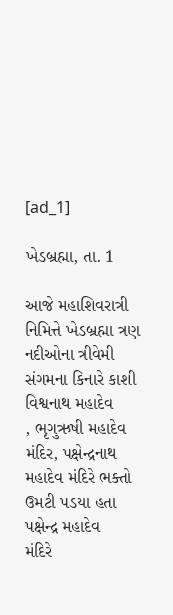[ad_1]

ખેડબ્રહ્મા, તા. 1

આજે મહાશિવરાત્રી નિમિત્તે ખેડબ્રહ્મા ત્રણ નદીઓના ત્રીવેમી
સંગમના કિનારે કાશી વિશ્વનાથ મહાદેવ
, ભૃગુઋષી મહાદેવ મંદિર, પક્ષેન્દ્રનાથ મહાદેવ મંદિરે ભક્તો ઉમટી પડયા હતા પક્ષેન્દ્ર મહાદેવ
મંદિરે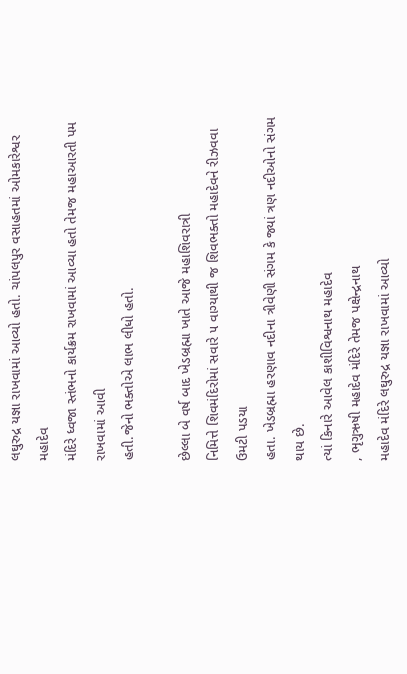લઘુરુદ્ર યજ્ઞા રાખવામાં આવ્યો હતો. ચાંપલપુર વસાહતમાં ઓમકારેશ્વર મહાદેવ
મંદિરે ધ્વજા સ્તંભનો કાર્યક્રમ રાખવામાં આવ્યા હતો તેમજ મહાઆરતી પમ રાખવામાં આવી
હતી.જેનો ભક્તોએ લાભ લીધો હતો.

છેલ્લા બે વર્ષ બાદ ખેડબ્રહ્મા ખાતે આજે મહાશિવરાત્રી
નિમિત્તે શિવમંદિરોમાં સવારે ૫ વાગ્યાથી જ શિવભક્તો મહાદેવને રીઝવવા ઉમટી પડયા
હતા. ખેડબ્રહ્મા હરણાવ નદીના ત્રીવેણી સંગમ કે જ્યાં ત્રણ નદીઓનો સંગમ થાય છે.
ત્યાં કિનારે આવેલ કાશીવિશ્વનાથ મહાદેવ
, ભૃગુઋષી મહાદેવ મંદિરે તેમજ પક્ષેન્દ્રનાથ
મહાદેવ મંદિરે લઘુરુદ્ર યજ્ઞા રાખવામાં આવ્યો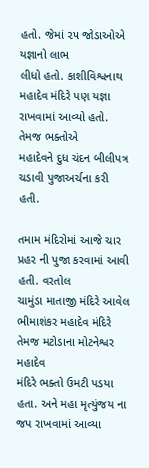હતો. જેમાં ૨૫ જોડાઓએ યજ્ઞાનો લાભ
લીધો હતો. કાશીવિશ્વનાથ મહાદેવ મંદિરે પણ યજ્ઞા રાખવામાં આવ્યો હતો. તેમજ ભક્તોએ
મહાદેવને દુધ ચંદન બીલીપત્ર ચડાવી પુજાઅર્ચના કરી હતી.

તમામ મંદિરોમાં આજે ચાર પ્રહર ની પુજા કરવામાં આવી હતી. વરતોલ
ચામુંડા માતાજી મંદિરે આવેલ ભીમાશંકર મહાદેવ મંદિરે તેમજ મટોડાના મોટનેશ્વર મહાદેવ
મંદિરે ભક્તો ઉમટી પડયા હતા. અને મહા મૃત્યુંજય ના જપ રાખવામાં આવ્યા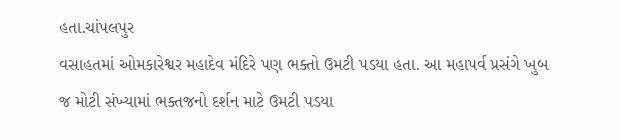હતા.ચાંપલપુર
વસાહતમાં ઓમકારેશ્વર મહાદેવ મંદિરે પણ ભક્તો ઉમટી પડયા હતા. આ મહાપર્વ પ્રસંગે ખુબ
જ મોટી સંખ્યામાં ભક્તજનો દર્શન માટે ઉમટી પડયા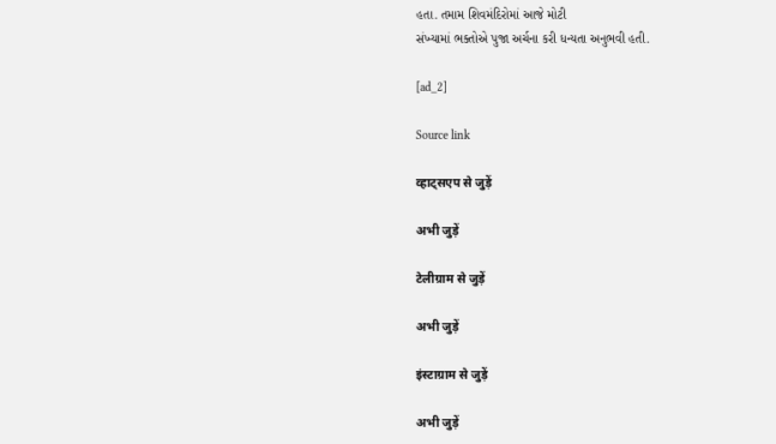હતા. તમામ શિવમંદિરોમાં આજે મોટી
સંખ્યામાં ભક્તોએ પુજા અર્ચના કરી ધન્યતા અનુભવી હતી.

[ad_2]

Source link

व्हाट्सएप से जुड़ें

अभी जुड़ें

टेलीग्राम से जुड़ें

अभी जुड़ें

इंस्टाग्राम से जुड़ें

अभी जुड़ें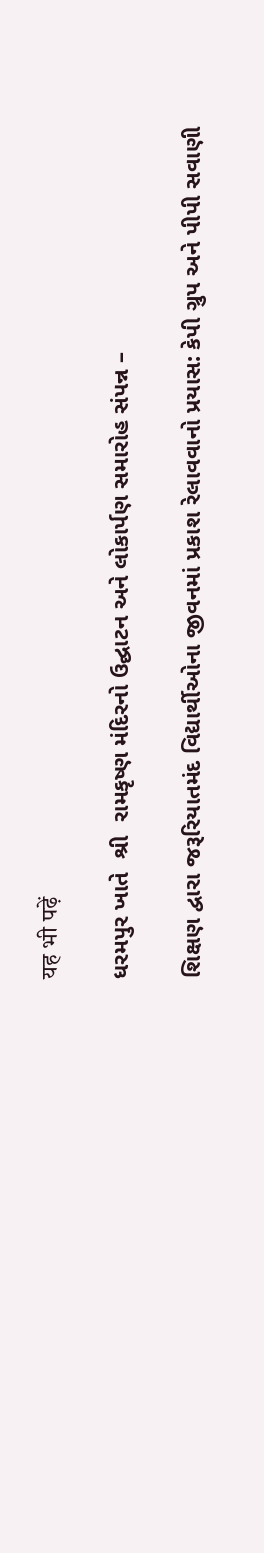यह भी पढ़ें

ધરમપુર ખાતે  શ્રી  રામકૃષ્ણ મંદિરનો ઉદ્ઘાટન અને લોકાર્પણ સમારોહ સંપન્ન –

શિક્ષણ દ્વારા જરૂરિયાતમંદ વિદ્યાર્થીઓના જીવનમાં પ્રકાશ રેલાવવાનો પ્રયાસ: કેપી ગ્રુપ અને પીપી સવાણી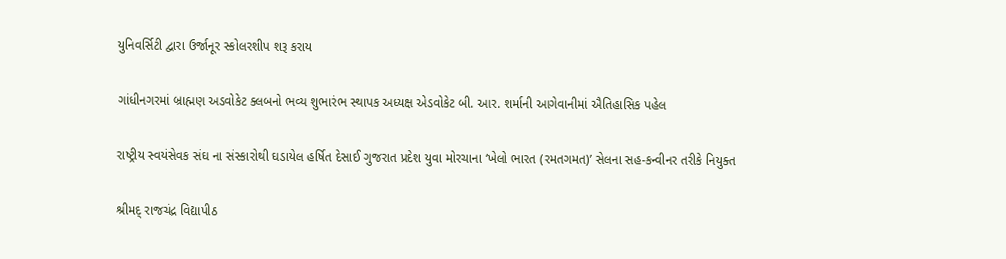યુનિવર્સિટી દ્વારા ઉર્જાનૂર સ્કોલરશીપ શરૂ કરાય

ગાંધીનગરમાં બ્રાહ્મણ અડવોકેટ ક્લબનો ભવ્ય શુભારંભ સ્થાપક અધ્યક્ષ એડવોકેટ બી. આર. શર્માની આગેવાનીમાં ઐતિહાસિક પહેલ

રાષ્ટ્રીય સ્વયંસેવક સંઘ ના સંસ્કારોથી ઘડાયેલ હર્ષિત દેસાઈ ગુજરાત પ્રદેશ યુવા મોરચાના ‘ખેલો ભારત (રમતગમત)’ સેલના સહ-કન્વીનર તરીકે નિયુક્ત

શ્રીમદ્ રાજચંદ્ર વિદ્યાપીઠ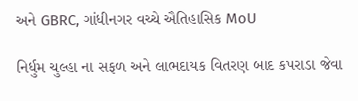અને GBRC, ગાંધીનગર વચ્ચે ઐતિહાસિક MoU

નિર્ધુમ ચુલ્હા ના સફળ અને લાભદાયક વિતરણ બાદ કપરાડા જેવા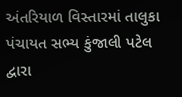અંતરિયાળ વિસ્તારમાં તાલુકા પંચાયત સભ્ય કુંજાલી પટેલ દ્વારા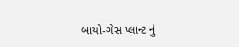બાયો-ગેસ પ્લાન્ટ નું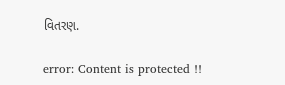વિતરણ.

error: Content is protected !!